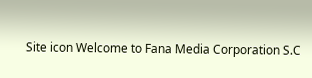Site icon Welcome to Fana Media Corporation S.C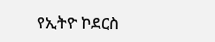የኢትዮ ኮደርስ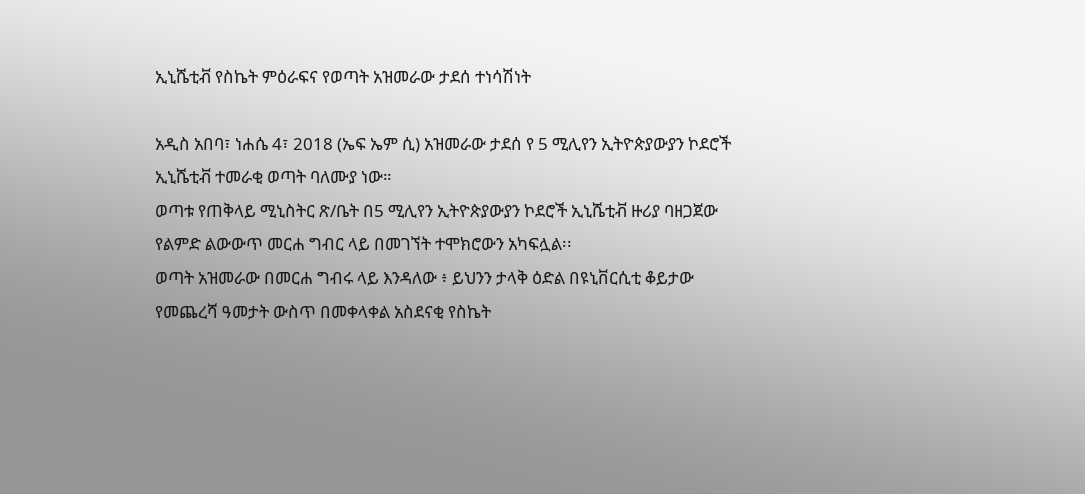ኢኒሼቲቭ የስኬት ምዕራፍና የወጣት አዝመራው ታደሰ ተነሳሽነት

አዲስ አበባ፣ ነሐሴ 4፣ 2018 (ኤፍ ኤም ሲ) አዝመራው ታደሰ የ 5 ሚሊየን ኢትዮጵያውያን ኮደሮች ኢኒሼቲቭ ተመራቂ ወጣት ባለሙያ ነው።
ወጣቱ የጠቅላይ ሚኒስትር ጽ/ቤት በ5 ሚሊየን ኢትዮጵያውያን ኮደሮች ኢኒሼቲቭ ዙሪያ ባዘጋጀው የልምድ ልውውጥ መርሐ ግብር ላይ በመገኘት ተሞክሮውን አካፍሏል፡፡
ወጣት አዝመራው በመርሐ ግብሩ ላይ እንዳለው ፥ ይህንን ታላቅ ዕድል በዩኒቨርሲቲ ቆይታው የመጨረሻ ዓመታት ውስጥ በመቀላቀል አስደናቂ የስኬት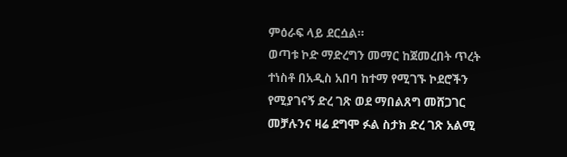ምዕራፍ ላይ ደርሷል።
ወጣቱ ኮድ ማድረግን መማር ከጀመረበት ጥረት ተነስቶ በአዲስ አበባ ከተማ የሚገኙ ኮደሮችን የሚያገናኝ ድረ ገጽ ወደ ማበልጸግ መሸጋገር መቻሉንና ዛሬ ደግሞ ፉል ስታክ ድረ ገጽ አልሚ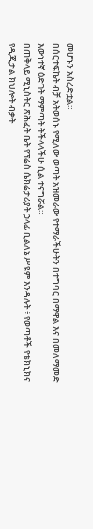መሆኑን አስረድቷል።
በሰርተፍኬት ብቻ አትወሰኑ የሚለው ወጣት አዝመራው የተማራችሁትን በተግባር በማዋል እና በመለማመድ እውነተኛ ዕድገት ማምጣት ትችላላችሁ ሲል ተናግሯል።
በጠቅላይ ሚኒስትር ጽሕፈት ቤት የፕሬስ ሴክሬታሪያት ኃላፊ ቢልለኔ ሥዩም እንዳሉት ፥ የወጣቶች የቴክኒክና የዲጂታል ክህሎት ብቃት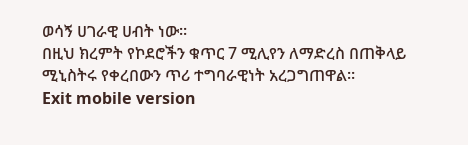ወሳኝ ሀገራዊ ሀብት ነው፡፡
በዚህ ክረምት የኮደሮችን ቁጥር 7 ሚሊየን ለማድረስ በጠቅላይ ሚኒስትሩ የቀረበውን ጥሪ ተግባራዊነት አረጋግጠዋል።
Exit mobile version